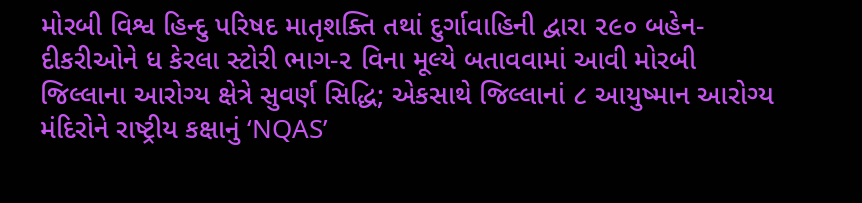મોરબી વિશ્વ હિન્દુ પરિષદ માતૃશક્તિ તથાં દુર્ગાવાહિની દ્વારા ૨૯૦ બહેન-દીકરીઓને ધ કેરલા સ્ટોરી ભાગ-૨ વિના મૂલ્યે બતાવવામાં આવી મોરબી જિલ્લાના આરોગ્ય ક્ષેત્રે સુવર્ણ સિદ્ધિ; એકસાથે જિલ્લાનાં ૮ આયુષ્માન આરોગ્ય મંદિરોને રાષ્ટ્રીય કક્ષાનું ‘NQAS’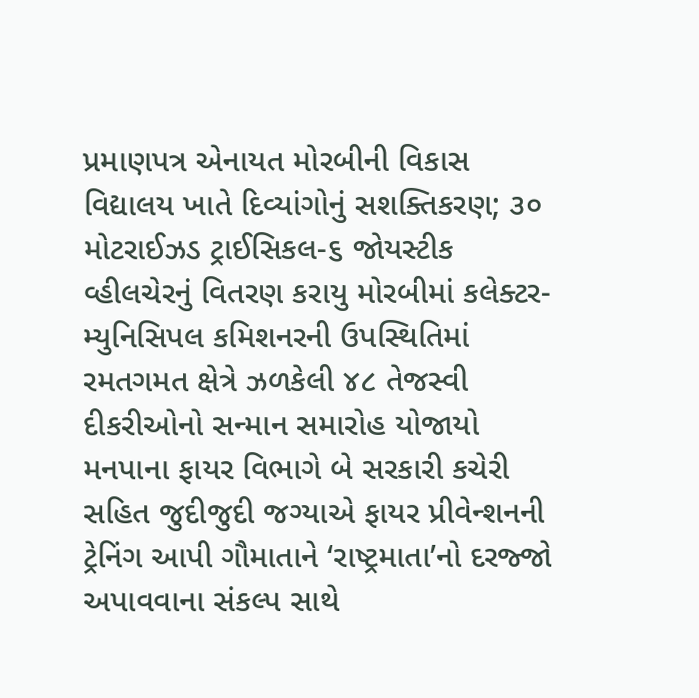પ્રમાણપત્ર એનાયત મોરબીની વિકાસ વિદ્યાલય ખાતે દિવ્યાંગોનું સશક્તિકરણ; ૩૦ મોટરાઈઝડ ટ્રાઈસિકલ-૬ જોયસ્ટીક વ્હીલચેરનું વિતરણ કરાયુ મોરબીમાં કલેક્ટર-મ્યુનિસિપલ કમિશનરની ઉપસ્થિતિમાં રમતગમત ક્ષેત્રે ઝળકેલી ૪૮ તેજસ્વી દીકરીઓનો સન્માન સમારોહ યોજાયો મનપાના ફાયર વિભાગે બે સરકારી કચેરી સહિત જુદીજુદી જગ્યાએ ફાયર પ્રીવેન્શનની ટ્રેનિંગ આપી ગૌમાતાને ‘રાષ્ટ્રમાતા’નો દરજ્જો અપાવવાના સંકલ્પ સાથે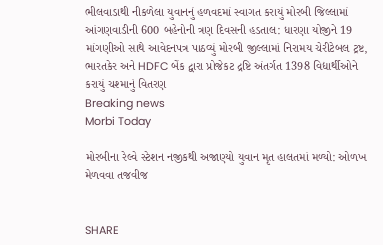ભીલવાડાથી નીકળેલા યુવાનનું હળવદમાં સ્વાગત કરાયું મોરબી જિલ્લામાં આંગણવાડીની 600 બહેનોની ત્રણ દિવસની હડતાલ: ધારણા યોજીને 19 માંગણીઓ સાથે આવેદનપત્ર પાઠવ્યું મોરબી જીલ્લામાં નિરામય ચેરીટેબલ ટ્રષ્ટ, ભારતકેર અને HDFC બેંક દ્વારા પ્રોજેકટ દ્રષ્ટિ અંતર્ગત 1398 વિદ્યાર્થીઓને કરાયું ચશ્માનું વિતરણ
Breaking news
Morbi Today

મોરબીના રેલ્વે સ્ટેશન નજીકથી અજાણ્યો યુવાન મૃત હાલતમાં મળ્યો: ઓળખ મેળવવા તજવીજ


SHARE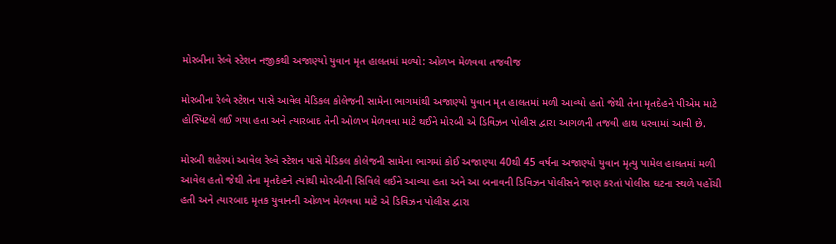મોરબીના રેલ્વે સ્ટેશન નજીકથી અજાણ્યો યુવાન મૃત હાલતમાં મળ્યો: ઓળખ મેળવવા તજવીજ

મોરબીના રેલ્વે સ્ટેશન પાસે આવેલ મેડિકલ કોલેજની સામેના ભાગમાંથી અજાણ્યો યુવાન મૃત હાલતમાં મળી આવ્યો હતો જેથી તેના મૃતદેહને પીએમ માટે હોસ્પિટલે લઈ ગયા હતા અને ત્યારબાદ તેની ઓળખ મેળવવા માટે થઈને મોરબી એ ડિવિઝન પોલીસ દ્વારા આગળની તજવી હાથ ધરવામાં આવી છે.

મોરબી શહેરમાં આવેલ રેલ્વે સ્ટેશન પાસે મેડિકલ કોલેજની સામેના ભાગમાં કોઈ અજાણ્યા 40થી 45 વર્ષના અજાણ્યો યુવાન મૃત્યુ પામેલ હાલતમાં મળી આવેલ હતો જેથી તેના મૃતદેહને ત્યાંથી મોરબીની સિવિલે લઈને આવ્યા હતા અને આ બનાવની ડિવિઝન પોલીસને જાણ કરતાં પોલીસ ઘટના સ્થળે પહોંચી હતી અને ત્યારબાદ મૃતક યુવાનની ઓળખ મેળવવા માટે એ ડિવિઝન પોલીસ દ્વારા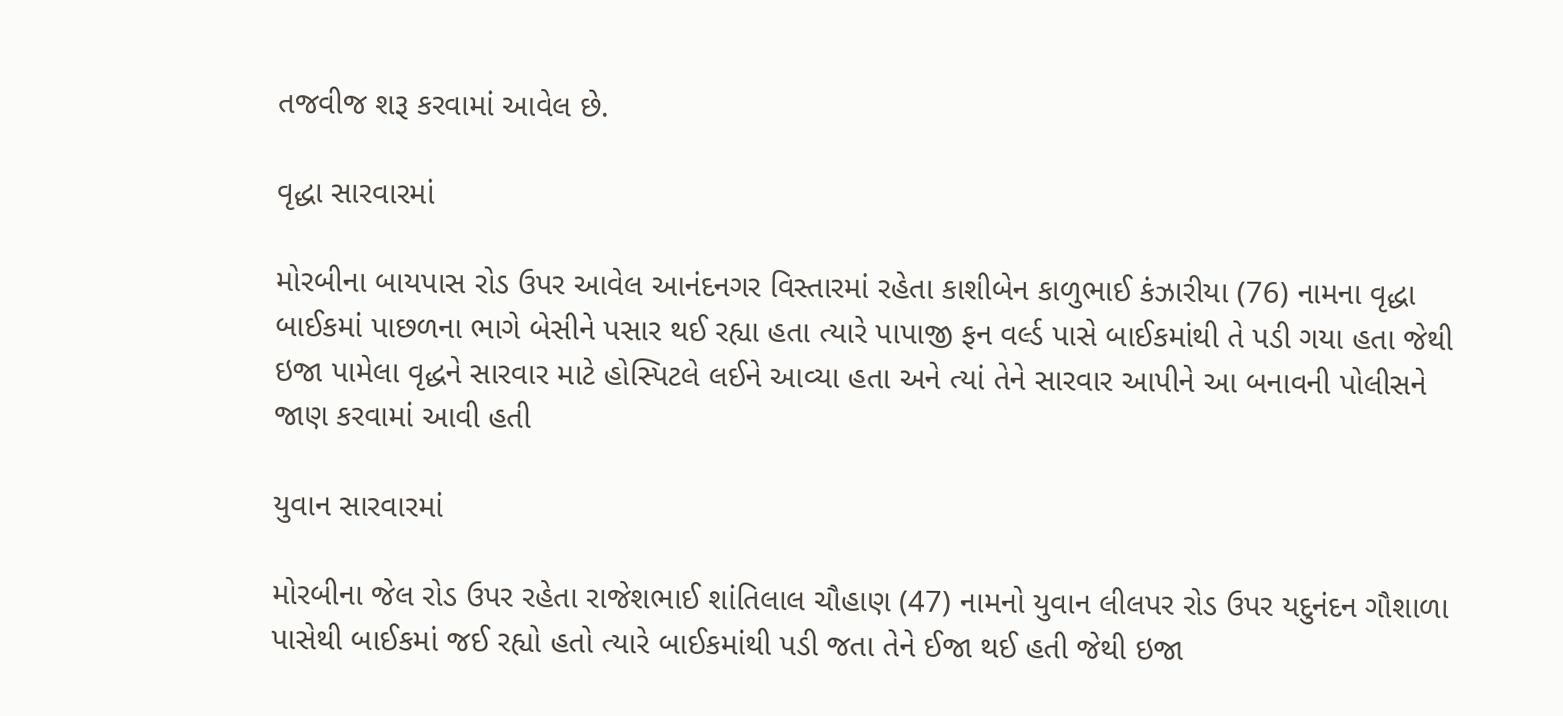તજવીજ શરૂ કરવામાં આવેલ છે.

વૃદ્ધા સારવારમાં

મોરબીના બાયપાસ રોડ ઉપર આવેલ આનંદનગર વિસ્તારમાં રહેતા કાશીબેન કાળુભાઈ કંઝારીયા (76) નામના વૃદ્ધા બાઈકમાં પાછળના ભાગે બેસીને પસાર થઈ રહ્યા હતા ત્યારે પાપાજી ફન વર્લ્ડ પાસે બાઈકમાંથી તે પડી ગયા હતા જેથી ઇજા પામેલા વૃદ્ધને સારવાર માટે હોસ્પિટલે લઈને આવ્યા હતા અને ત્યાં તેને સારવાર આપીને આ બનાવની પોલીસને જાણ કરવામાં આવી હતી

યુવાન સારવારમાં

મોરબીના જેલ રોડ ઉપર રહેતા રાજેશભાઈ શાંતિલાલ ચૌહાણ (47) નામનો યુવાન લીલપર રોડ ઉપર યદુનંદન ગૌશાળા પાસેથી બાઈકમાં જઈ રહ્યો હતો ત્યારે બાઈકમાંથી પડી જતા તેને ઈજા થઈ હતી જેથી ઇજા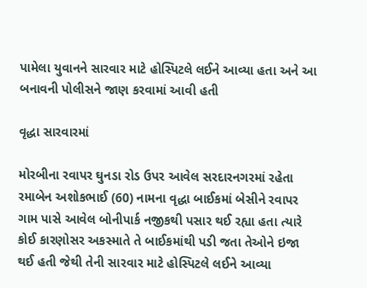પામેલા યુવાનને સારવાર માટે હોસ્પિટલે લઈને આવ્યા હતા અને આ બનાવની પોલીસને જાણ કરવામાં આવી હતી

વૃદ્ધા સારવારમાં

મોરબીના રવાપર ઘુનડા રોડ ઉપર આવેલ સરદારનગરમાં રહેતા રમાબેન અશોકભાઈ (60) નામના વૃદ્ધા બાઈકમાં બેસીને રવાપર ગામ પાસે આવેલ બોનીપાર્ક નજીકથી પસાર થઈ રહ્યા હતા ત્યારે કોઈ કારણોસર અકસ્માતે તે બાઈકમાંથી પડી જતા તેઓને ઇજા થઈ હતી જેથી તેની સારવાર માટે હોસ્પિટલે લઈને આવ્યા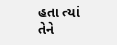હતા ત્યાં તેને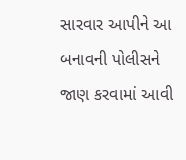સારવાર આપીને આ બનાવની પોલીસને જાણ કરવામાં આવી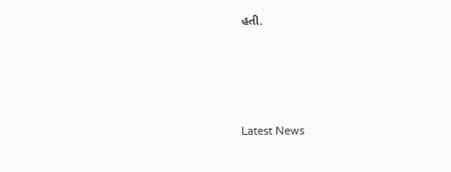હતી.




Latest News